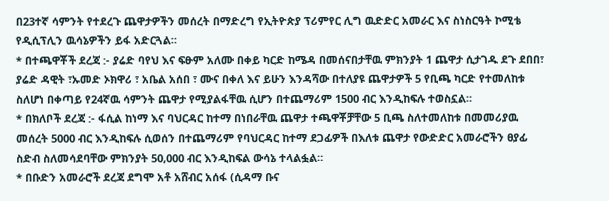በ23ተኛ ሳምንት የተደረጉ ጨዋታዎችን መሰረት በማድረግ የኢትዮጵያ ፕሪምየር ሊግ ዉድድር አመራር እና ስነስርዓት ኮሚቴ የዲሲፕሊን ዉሳኔዎችን ይፋ አድርጓል።
* በተጫዋቾች ደረጃ :- ያሬድ ባየህ እና ፍፁም አለሙ በቀይ ካርድ ከሜዳ በመሰናበታቸዉ ምክንያት 1 ጨዋታ ሲታገዱ ደጉ ደበበ፣ ያሬድ ዳዊት ፣ኡመድ ኦክዋሪ ፣ አቤል አሰበ ፣ ሙና በቀለ እና ይሁን እንዳሻው በተለያዩ ጨዋታዎች 5 የቢጫ ካርድ የተመለከቱ ስለሆነ በቀጣይ የ24ኛዉ ሳምንት ጨዋታ የሚያልፋቸዉ ሲሆን በተጨማሪም 1500 ብር እንዲከፍሉ ተወስኗል።
* በክለቦች ደረጃ :- ፋሲል ከነማ እና ባህርዳር ከተማ በነበራቸዉ ጨዋታ ተጫዋቾቻቸው 5 ቢጫ ስለተመለከቱ በመመሪያዉ መሰረት 5000 ብር እንዲከፍሉ ሲወሰን በተጨማሪም የባህርዳር ከተማ ደጋፊዎች በእለቱ ጨዋታ የውድድር አመራሮችን ፀያፊ ስድብ ስለመሳደባቸው ምክንያት 50,000 ብር እንዲከፍል ውሳኔ ተላልፏል።
* በቡድን አመራሮች ደረጃ ደግሞ አቶ አሸብር አሰፋ (ሲዳማ ቡና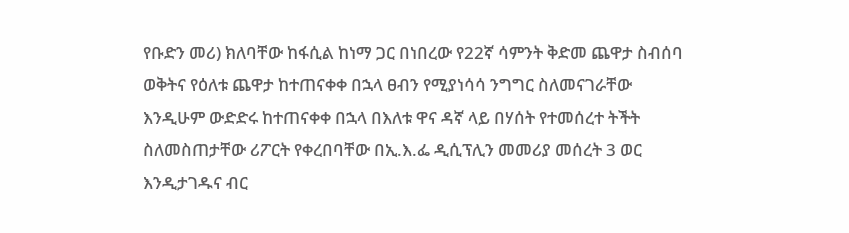የቡድን መሪ) ክለባቸው ከፋሲል ከነማ ጋር በነበረው የ22ኛ ሳምንት ቅድመ ጨዋታ ስብሰባ ወቅትና የዕለቱ ጨዋታ ከተጠናቀቀ በኋላ ፀብን የሚያነሳሳ ንግግር ስለመናገራቸው እንዲሁም ውድድሩ ከተጠናቀቀ በኋላ በእለቱ ዋና ዳኛ ላይ በሃሰት የተመሰረተ ትችት ስለመስጠታቸው ሪፖርት የቀረበባቸው በኢ.እ.ፌ ዲሲፕሊን መመሪያ መሰረት 3 ወር እንዲታገዱና ብር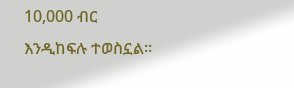10,000 ብር እንዲከፍሉ ተወስኗል።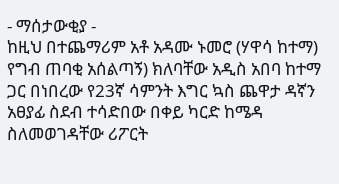- ማሰታውቂያ -
ከዚህ በተጨማሪም አቶ አዳሙ ኑመሮ (ሃዋሳ ከተማ) የግብ ጠባቂ አሰልጣኝ) ክለባቸው አዲስ አበባ ከተማ ጋር በነበረው የ23ኛ ሳምንት እግር ኳስ ጨዋታ ዳኛን አፀያፊ ስደብ ተሳድበው በቀይ ካርድ ከሜዳ ስለመወገዳቸው ሪፖርት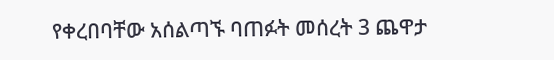የቀረበባቸው አሰልጣኙ ባጠፉት መሰረት 3 ጨዋታ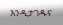እንዲታገዱና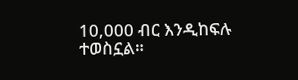10,000 ብር እንዲከፍሉ ተወስኗል።